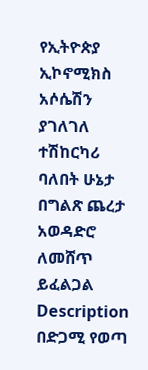የኢትዮጵያ ኢኮኖሚክስ አሶሴሽን ያገለገለ ተሽከርካሪ ባለበት ሁኔታ በግልጽ ጨረታ አወዳድሮ ለመሸጥ ይፈልጋል
Description
በድጋሚ የወጣ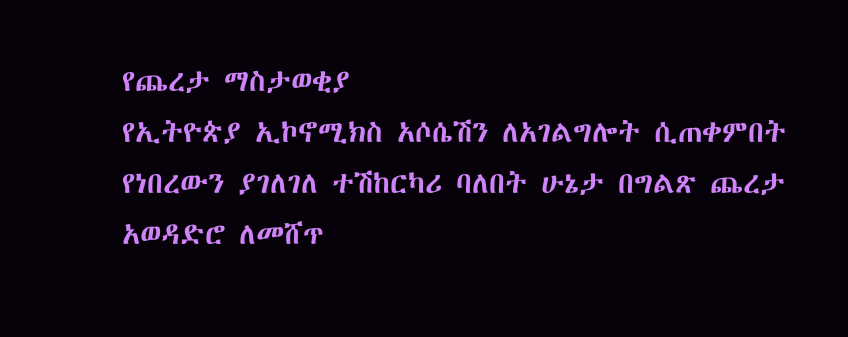የጨረታ ማስታወቂያ
የኢትዮጵያ ኢኮኖሚክስ አሶሴሽን ለአገልግሎት ሲጠቀምበት የነበረውን ያገለገለ ተሽከርካሪ ባለበት ሁኔታ በግልጽ ጨረታ አወዳድሮ ለመሸጥ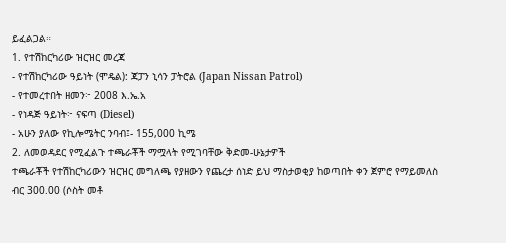ይፈልጋል።
1. የተሽከርካሪው ዝርዝር መረጃ
- የተሽከርካሪው ዓይነት (ሞዴል): ጃፓን ኒሳን ፓትሮል (Japan Nissan Patrol)
- የተመረተበት ዘመን፦ 2008 እ.ኤ.አ
- የነዳጅ ዓይነት፦ ናፍጣ (Diesel)
- አሁን ያለው የኪሎሜትር ንባብ፤- 155,000 ኪሜ
2. ለመወዳደር የሚፈልጉ ተጫራቾች ማሟላት የሚገባቸው ቅድመ-ሁኔታዎች
ተጫራቾች የተሽከርካሪውን ዝርዝር መግለጫ የያዘውን የጨረታ ሰነድ ይህ ማስታወቂያ ከወጣበት ቀን ጀምሮ የማይመለስ ብር 300.00 (ሶስት መቶ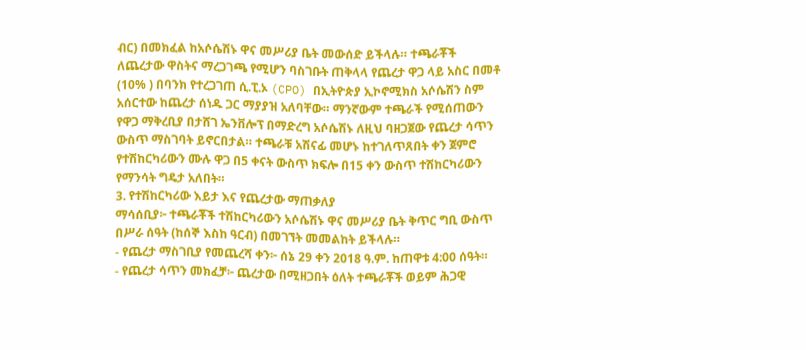ብር) በመክፈል ከአሶሴሽኑ ዋና መሥሪያ ቤት መውሰድ ይችላሉ። ተጫራቾች ለጨረታው ዋስትና ማረጋገጫ የሚሆን ባስገቡት ጠቅላላ የጨረታ ዋጋ ላይ አስር በመቶ (10% ) በባንክ የተረጋገጠ ሲ.ፒ.ኦ (CPO) በኢትዮጵያ ኢኮኖሚክስ አሶሴሽን ስም አሰርተው ከጨረታ ሰነዱ ጋር ማያያዝ አለባቸው። ማንኛውም ተጫራች የሚሰጠውን የዋጋ ማቅረቢያ በታሸገ ኤንቨሎፕ በማድረግ አሶሴሽኑ ለዚህ ባዘጋጀው የጨረታ ሳጥን ውስጥ ማስገባት ይኖርበታል። ተጫራቹ አሽናፊ መሆኑ ከተገለጥጸበት ቀን ጀምሮ የተሽከርካሪውን ሙሉ ዋጋ በ5 ቀናት ውስጥ ክፍሎ በ15 ቀን ውስጥ ተሽከርካሪውን የማንሳት ግዴታ አለበት።
3. የተሽከርካሪው እይታ እና የጨረታው ማጠቃለያ
ማሳሰቢያ፦ ተጫራቾች ተሽከርካሪውን አሶሴሽኑ ዋና መሥሪያ ቤት ቅጥር ግቢ ውስጥ በሥራ ሰዓት (ከሰኞ እስከ ዓርብ) በመገኘት መመልከት ይችላሉ።
- የጨረታ ማስገቢያ የመጨረሻ ቀን፦ ሰኔ 29 ቀን 2018 ዓ.ም. ከጠዋቱ 4:00 ሰዓት።
- የጨረታ ሳጥን መክፈቻ፦ ጨረታው በሚዘጋበት ዕለት ተጫራቾች ወይም ሕጋዊ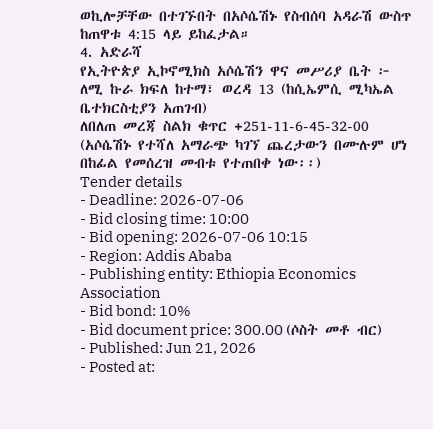ወኪሎቻቸው በተገኙበት በአሶሴሽኑ የስብሰባ አዳራሽ ውስጥ ከጠዋቱ 4:15 ላይ ይከፈታል።
4. አድራሻ
የኢትዮጵያ ኢኮኖሚክስ አሶሴሽን ዋና መሥሪያ ቤት ፦ ለሚ ኩራ ክፍለ ከተማ፣ ወረዳ 13 (ከሲኤምሲ ሚካኤል ቤተክርስቲያን አጠገብ)
ለበለጠ መረጃ ስልክ ቁጥር +251-11-6-45-32-00
(አሶሴሽኑ የተሻለ አማራጭ ካገኘ ጨረታውን በሙሉም ሆነ በከፊል የመሰረዝ መብቱ የተጠበቀ ነው፡፡)
Tender details
- Deadline: 2026-07-06
- Bid closing time: 10:00
- Bid opening: 2026-07-06 10:15
- Region: Addis Ababa
- Publishing entity: Ethiopia Economics Association
- Bid bond: 10%
- Bid document price: 300.00 (ሶስት መቶ ብር)
- Published: Jun 21, 2026
- Posted at: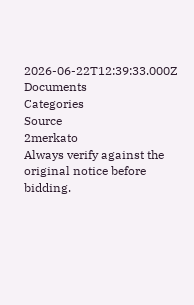2026-06-22T12:39:33.000Z
Documents
Categories
Source
2merkato
Always verify against the original notice before bidding.